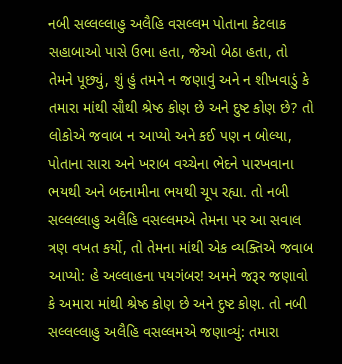નબી સલ્લલ્લાહુ અલૈહિ વસલ્લમ પોતાના કેટલાક સહાબાઓ પાસે ઉભા હતા, જેઓ બેઠા હતા, તો તેમને પૂછ્યું, શું હું તમને ન જણાવું અને ન શીખવાડું કે તમારા માંથી સૌથી શ્રેષ્ઠ કોણ છે અને દુષ્ટ કોણ છે? તો લોકોએ જવાબ ન આપ્યો અને કઈ પણ ન બોલ્યા, પોતાના સારા અને ખરાબ વચ્ચેના ભેદને પારખવાના ભયથી અને બદનામીના ભયથી ચૂપ રહ્યા. તો નબી સલ્લલ્લાહુ અલૈહિ વસલ્લમએ તેમના પર આ સવાલ ત્રણ વખત કર્યો, તો તેમના માંથી એક વ્યક્તિએ જવાબ આપ્યો: હે અલ્લાહના પયગંબર! અમને જરૂર જણાવો કે અમારા માંથી શ્રેષ્ઠ કોણ છે અને દુષ્ટ કોણ. તો નબી સલ્લલ્લાહુ અલૈહિ વસલ્લમએ જણાવ્યું: તમારા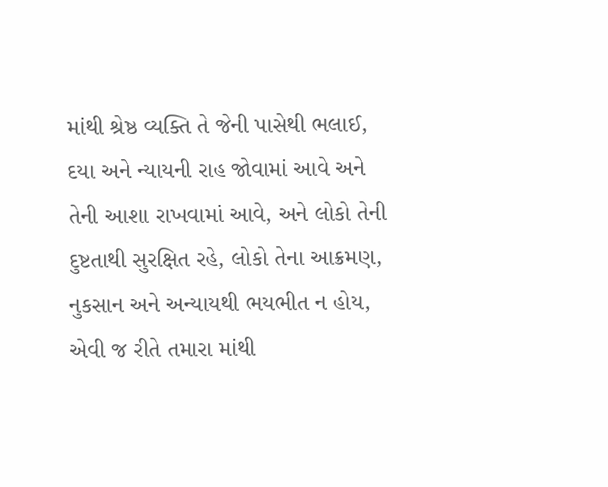માંથી શ્રેષ્ઠ વ્યક્તિ તે જેની પાસેથી ભલાઈ, દયા અને ન્યાયની રાહ જોવામાં આવે અને તેની આશા રાખવામાં આવે, અને લોકો તેની દુષ્ટતાથી સુરક્ષિત રહે, લોકો તેના આક્રમણ, નુકસાન અને અન્યાયથી ભયભીત ન હોય, એવી જ રીતે તમારા માંથી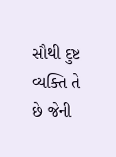સૌથી દુષ્ટ વ્યક્તિ તે છે જેની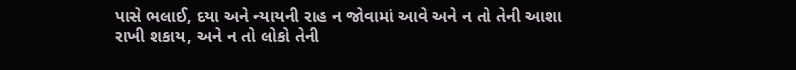પાસે ભલાઈ, દયા અને ન્યાયની રાહ ન જોવામાં આવે અને ન તો તેની આશા રાખી શકાય, અને ન તો લોકો તેની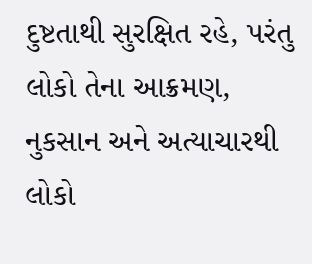દુષ્ટતાથી સુરક્ષિત રહે, પરંતુ લોકો તેના આક્રમણ, નુકસાન અને અત્યાચારથી લોકો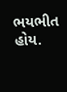ભયભીત હોય.